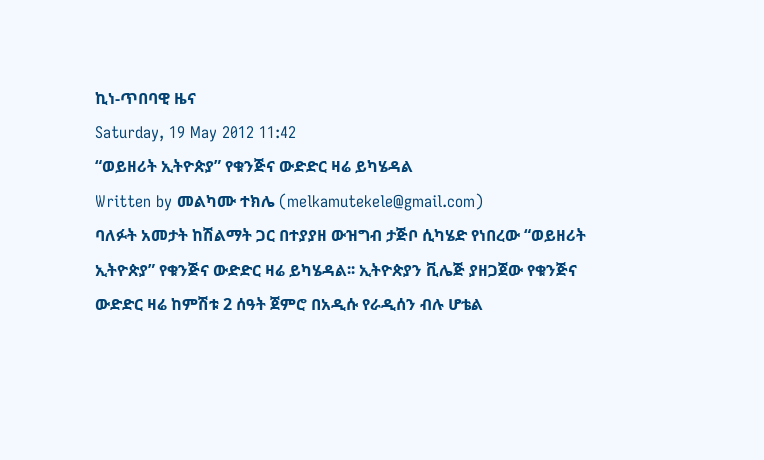ኪነ-ጥበባዊ ዜና
Saturday, 19 May 2012 11:42
“ወይዘሪት ኢትዮጵያ” የቁንጅና ውድድር ዛሬ ይካሄዳል
Written by መልካሙ ተክሌ (melkamutekele@gmail.com)
ባለፉት አመታት ከሽልማት ጋር በተያያዘ ውዝግብ ታጅቦ ሲካሄድ የነበረው “ወይዘሪት ኢትዮጵያ” የቁንጅና ውድድር ዛሬ ይካሄዳል፡፡ ኢትዮጵያን ቪሌጅ ያዘጋጀው የቁንጅና ውድድር ዛሬ ከምሽቱ 2 ሰዓት ጀምሮ በአዲሱ የራዲሰን ብሉ ሆቴል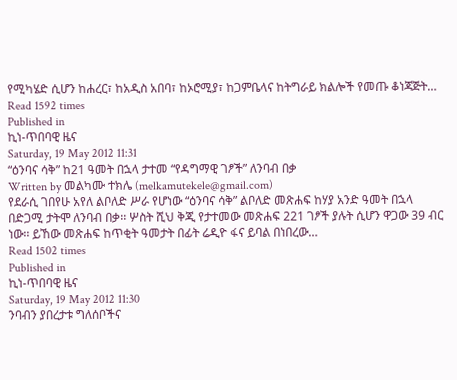የሚካሄድ ሲሆን ከሐረር፣ ከአዲስ አበባ፣ ከኦሮሚያ፣ ከጋምቤላና ከትግራይ ክልሎች የመጡ ቆነጃጅት…
Read 1592 times
Published in
ኪነ-ጥበባዊ ዜና
Saturday, 19 May 2012 11:31
“ዕንባና ሳቅ” ከ21 ዓመት በኋላ ታተመ “የዳግማዊ ገፆች” ለንባብ በቃ
Written by መልካሙ ተክሌ (melkamutekele@gmail.com)
የደራሲ ገበየሁ አየለ ልቦለድ ሥራ የሆነው “ዕንባና ሳቅ” ልቦለድ መጽሐፍ ከሃያ አንድ ዓመት በኋላ በድጋሚ ታትሞ ለንባብ በቃ፡፡ ሦስት ሺህ ቅጂ የታተመው መጽሐፍ 221 ገፆች ያሉት ሲሆን ዋጋው 39 ብር ነው፡፡ ይኸው መጽሐፍ ከጥቂት ዓመታት በፊት ሬዲዮ ፋና ይባል በነበረው…
Read 1502 times
Published in
ኪነ-ጥበባዊ ዜና
Saturday, 19 May 2012 11:30
ንባብን ያበረታቱ ግለሰቦችና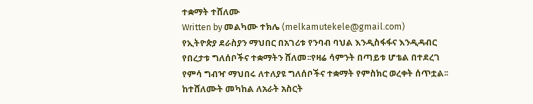ተቋማት ተሸለሙ
Written by መልካሙ ተክሌ (melkamutekele@gmail.com)
የኢትዮጵያ ደራስያን ማህበር በአገሪቱ የንባብ ባህል እንዲስፋፋና እንዲዳብር የበረታቱ ግለሰቦችና ተቋማትን ሸለመ፡፡የዛሬ ሳምንት በጣይቱ ሆቴል በተደረገ የምሳ ግብዣ ማህበሩ ለተለያዩ ግለሰቦችና ተቋማት የምስክር ወረቀት ሰጥቷል፡፡ከተሸለሙት መካከል ለአራት አስርት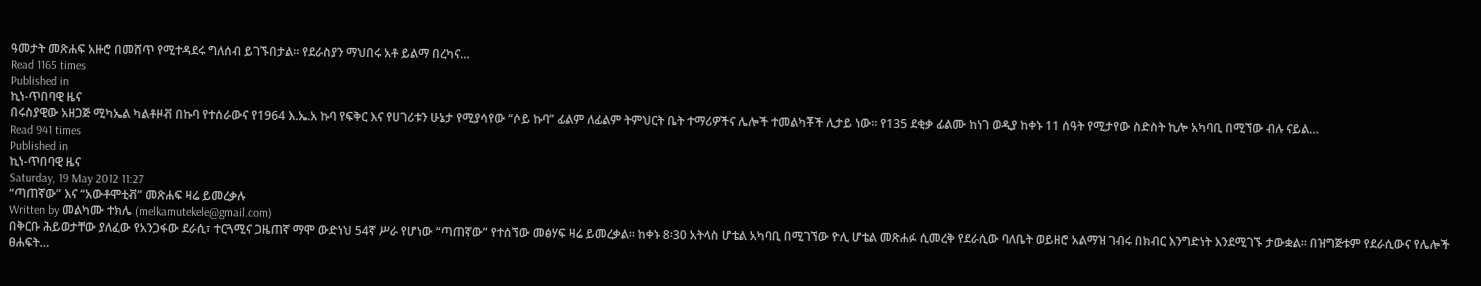ዓመታት መጽሐፍ አዙሮ በመሸጥ የሚተዳደሩ ግለሰብ ይገኙበታል፡፡ የደራስያን ማህበሩ አቶ ይልማ በረካና…
Read 1165 times
Published in
ኪነ-ጥበባዊ ዜና
በሩስያዊው አዘጋጅ ሚካኤል ካልቶዞቭ በኩባ የተሰራውና የ1964 እ.ኤ.አ ኩባ የፍቅር እና የሀገሪቱን ሁኔታ የሚያሳየው “ሶይ ኩባ” ፊልም ለፊልም ትምህርት ቤት ተማሪዎችና ሌሎች ተመልካቾች ሊታይ ነው፡፡ የ135 ደቂቃ ፊልሙ ከነገ ወዲያ ከቀኑ 11 ሰዓት የሚታየው ስድስት ኪሎ አካባቢ በሚኘው ብሉ ናይል…
Read 941 times
Published in
ኪነ-ጥበባዊ ዜና
Saturday, 19 May 2012 11:27
“ጣጠኛው” እና “አውቶሞቲቭ” መጽሐፍ ዛሬ ይመረቃሉ
Written by መልካሙ ተክሌ (melkamutekele@gmail.com)
በቅርቡ ሕይወታቸው ያለፈው የአንጋፋው ደራሲ፣ ተርጓሚና ጋዜጠኛ ማሞ ውድነህ 54ኛ ሥራ የሆነው “ጣጠኛው” የተሰኘው መፅሃፍ ዛሬ ይመረቃል፡፡ ከቀኑ 8፡30 አትላስ ሆቴል አካባቢ በሚገኘው ዮሊ ሆቴል መጽሐፉ ሲመረቅ የደራሲው ባለቤት ወይዘሮ አልማዝ ገብሩ በክብር እንግድነት እንደሚገኙ ታውቋል፡፡ በዝግጅቱም የደራሲውና የሌሎች ፀሐፍት…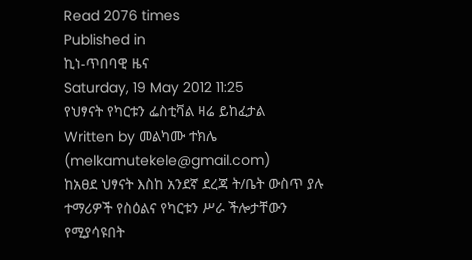Read 2076 times
Published in
ኪነ-ጥበባዊ ዜና
Saturday, 19 May 2012 11:25
የህፃናት የካርቱን ፌስቲቫል ዛሬ ይከፈታል
Written by መልካሙ ተክሌ (melkamutekele@gmail.com)
ከአፀደ ህፃናት እስከ አንደኛ ደረጃ ት/ቤት ውስጥ ያሉ ተማሪዎች የስዕልና የካርቱን ሥራ ችሎታቸውን የሚያሳዩበት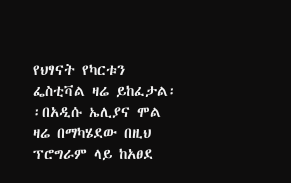የህፃናት የካርቱን ፌስቲቫል ዛሬ ይከፈታል፡፡በአዲሱ ኤሊያና ሞል ዛሬ በማካሄደው በዚህ ፕሮግራም ላይ ከአፀደ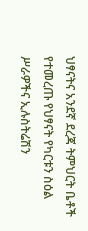ህፃናትና አንደኛ ደረጃ ትምህርት ቤቶች የተመረጡ የህፃናት የካርቱን ስዕል ሥራዎችና ኢሉስትሬሽን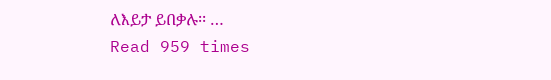ለእይታ ይበቃሉ፡፡ …
Read 959 times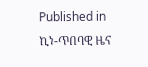Published in
ኪነ-ጥበባዊ ዜና